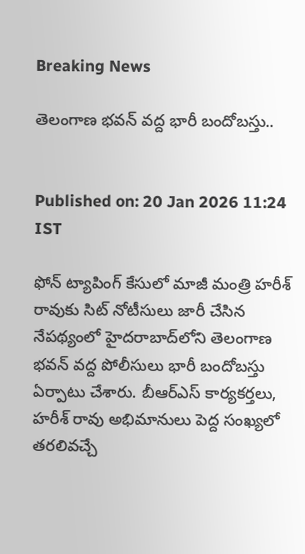Breaking News

తెలంగాణ భవన్ వద్ద భారీ బందోబస్తు..


Published on: 20 Jan 2026 11:24  IST

ఫోన్ ట్యాపింగ్ కేసులో మాజీ మంత్రి హరీశ్ రావుకు సిట్ నోటీసులు జారీ చేసిన నేపథ్యంలో హైదరాబాద్‌లోని తెలంగాణ భవన్ వద్ద పోలీసులు భారీ బందోబస్తు ఏర్పాటు చేశారు. బీఆర్ఎస్ కార్యకర్తలు, హరీశ్ రావు అభిమానులు పెద్ద సంఖ్యలో తరలివచ్చే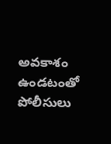అవకాశం ఉండటంతో పోలీసులు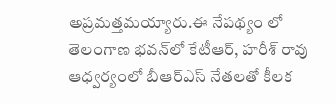అప్రమత్తమయ్యారు.ఈ నేపథ్యం లో తెలంగాణ భవన్‌లో కేటీఆర్, హరీశ్ రావు ఆధ్వర్యంలో బీఆర్ఎస్ నేతలతో కీలక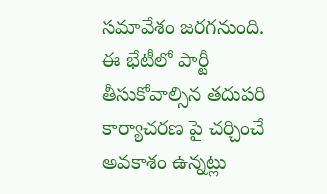సమావేశం జరగనుంది. ఈ భేటీలో పార్టీ తీసుకోవాల్సిన తదుపరి కార్యాచరణ పై చర్చించే అవకాశం ఉన్నట్లు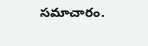సమాచారం.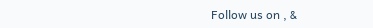Follow us on , &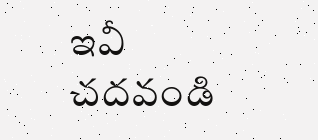ఇవీ చదవండి